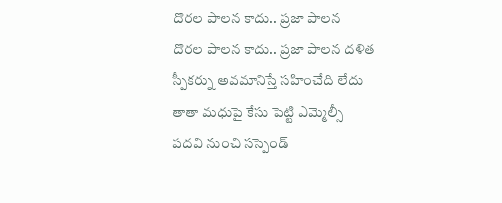దొరల పాలన కాదు.. ప్రజా పాలన
దొరల పాలన కాదు.. ప్రజా పాలన దళిత స్పీకర్ను అవమానిస్తే సహించేది లేదు తాతా మధుపై కేసు పెట్టి ఎమ్మెల్సీ పదవి నుంచి సస్పెండ్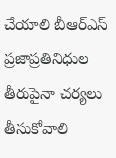చేయాలి బీఆర్ఎస్ ప్రజాప్రతినిధుల తీరుపైనా చర్యలు తీసుకోవాలి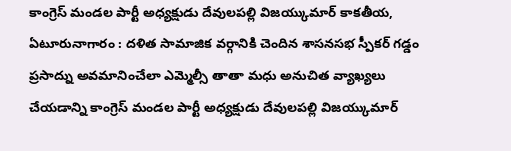కాంగ్రెస్ మండల పార్టీ అధ్యక్షుడు దేవులపల్లి విజయ్కుమార్ కాకతీయ, ఏటూరునాగారం : దళిత సామాజిక వర్గానికి చెందిన శాసనసభ స్పీకర్ గడ్డం ప్రసాద్ను అవమానించేలా ఎమ్మెల్సీ తాతా మధు అనుచిత వ్యాఖ్యలు చేయడాన్ని కాంగ్రెస్ మండల పార్టీ అధ్యక్షుడు దేవులపల్లి విజయ్కుమార్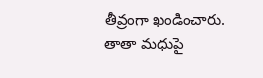తీవ్రంగా ఖండించారు. తాతా మధుపై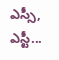ఎస్సీ, ఎస్టీ...